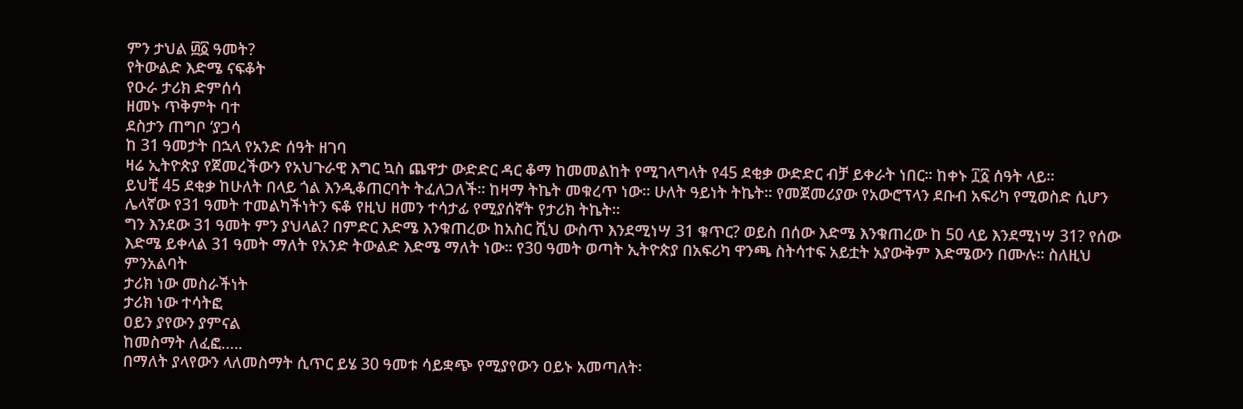ምን ታህል ፴፩ ዓመት?
የትውልድ እድሜ ናፍቆት
የዑራ ታሪክ ድምሰሳ
ዘመኑ ጥቅምት ባተ
ደስታን ጠግቦ ‘ያጋሳ
ከ 31 ዓመታት በኋላ የአንድ ሰዓት ዘገባ
ዛሬ ኢትዮጵያ የጀመረችውን የአህጉራዊ እግር ኳስ ጨዋታ ውድድር ዳር ቆማ ከመመልከት የሚገላግላት የ45 ደቂቃ ውድድር ብቻ ይቀራት ነበር፡፡ ከቀኑ ፲፩ ሰዓት ላይ፡፡
ይህቺ 45 ደቂቃ ከሁለት በላይ ጎል እንዲቆጠርባት ትፈለጋለች፡፡ ከዛማ ትኬት መቁረጥ ነው፡፡ ሁለት ዓይነት ትኬት፡፡ የመጀመሪያው የአውሮፕላን ደቡብ አፍሪካ የሚወስድ ሲሆን ሌላኛው የ31 ዓመት ተመልካችነትን ፍቆ የዚህ ዘመን ተሳታፊ የሚያሰኛት የታሪክ ትኬት፡፡
ግን እንደው 31 ዓመት ምን ያህላል? በምድር እድሜ እንቁጠረው ከአስር ሺህ ውስጥ እንደሚነሣ 31 ቁጥር? ወይስ በሰው እድሜ እንቁጠረው ከ 50 ላይ እንደሚነሣ 31? የሰው እድሜ ይቀላል 31 ዓመት ማለት የአንድ ትውልድ እድሜ ማለት ነው፡፡ የ30 ዓመት ወጣት ኢትዮጵያ በአፍሪካ ዋንጫ ስትሳተፍ አይቷት አያውቅም እድሜውን በሙሉ፡፡ ስለዚህ ምንአልባት
ታሪክ ነው መስራችነት
ታሪክ ነው ተሳትፎ
ዐይን ያየውን ያምናል
ከመስማት ለፈፎ…..
በማለት ያላየውን ላለመስማት ሲጥር ይሄ 30 ዓመቱ ሳይቋጭ የሚያየውን ዐይኑ አመጣለት፡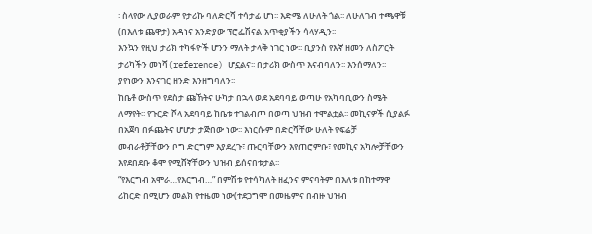፡ ስላየው ሊያወራም የታሪኩ ባለድርሻ ተሳታፊ ሆነ፡፡ እድሜ ለሁለት ጎል፡፡ ለሁለገብ ተጫዋቹ (በእለቱ ጨዋታ) አዳነና አንድያው ፕሮፌሽናል አጥቂያችን ሳላሃዲን፡፡
እንኳን የዚህ ታሪክ ተካፋዮች ሆንን ማለት ታላቅ ነገር ነው፡፡ ቢያንስ የእኛ ዘመን ለስፖርት ታሪካችን መነሻ(reference) ሆኗልና፡፡ በታሪክ ውስጥ እናብባለን፡፡ እንሰማለን፡፡ ያየነውን እንናገር ዘንድ እንዘግባለን፡፡
ከቤቶ ውስጥ የደስታ ጩኸትና ሁካታ በኋላ ወደ አደባባይ ወጣሁ የአካባቢውን ስሜት ለማየት፡፡ የጉርድ ሾላ አደባባይ ከቤቱ ተገልብጦ በወጣ ህዝብ ተሞልቷል፡፡ መኪናዎች ሲያልፉ በአጀባ በፉጨትና ሆሆታ ታጅበው ነው፡፡ እነርሱም በድርሻቸው ሁለት የፍሬቻ መብራቶቻቸውን ቦግ ድርግም እያደረጉ፣ ጡርባቸውን እየጠሮምቡ፣ የመኪና አካሎቻቸውን እየደበደቡ ቆሞ የሚሸኛቸውን ህዝብ ይሰናበቱታል፡፡
“የእርግብ አሞራ…የእርግብ…” በምሽቱ የተሳካለት ዘፈንና ምናባትም በእለቱ በከተማዋ ሪከርድ በሚሆን መልክ የተዜመ ነው(ተደጋግሞ በመዜምና በብዙ ህዝብ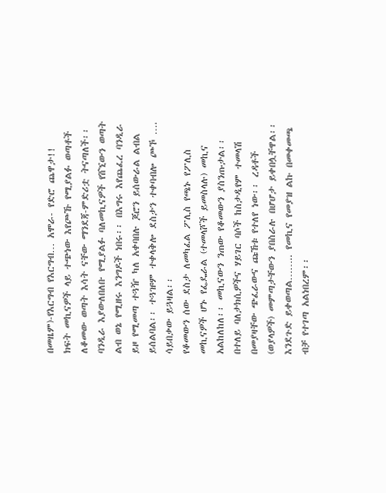በመዜም)-የእርግብ የእርግብ… አሞራ- የድሮ ጨዋታ!!
ክፍት መኪናዎች ላይ ተጭነው እየጮኹ የሚያልፉ ወጣቶች ለቆመው ወጣት እሳት ናቸው ማንደጃ-ምድሪቷ ትናጣለች፡፡ ባንዲራ እያውለበለቡ የሚያልፉ ባለመኪናዎች የሸኚውን ወጣት ልብ ወኔ የሚዘሩ እንግዶች ነበሩ፡፡ በእግሩ እየጨፈረ ባንዲራ ይዞ የሚመጣ ተጓዥ ካለ አቀባበሉ ጆሮን ይሰውራል ልብል ይሰልባል፡፡ ተጓዡም ተቀላቅሎ ደስታን ተቀባብሎ ጮኾ …. ሳይበቃው ይጓዛል፡፡
የቆመውን ሰው ደስታ ለመካፈል ፖሊስ የጫኑ የፖሊስ መኪናዎች ሆኑ የፌዴራል (ተመላሾች ይመስላሉ) መኪና አልከለከለ፡፡ መኪናውን ንጠው የቆመውን ያስንጡታል፡፡ በተለይ ባለታክሲዎችና ሃይገር ባሶች ከስታዲየም ተመላሽ በመያዛቸው ጭፈራውና ጩኸቱ የተለየ ነው፡፡ ረዳቶች (ወያላዎች) መምጣታቸውን ያበስራሉ በሆሆታ ይቀበሏቸዋል፡፡ እንደጉድ ይቀወጣል…….. የመኪና የመያዝ ልኩ በመቀመጫ ብቻ የተገጣ አልነበረም፡፡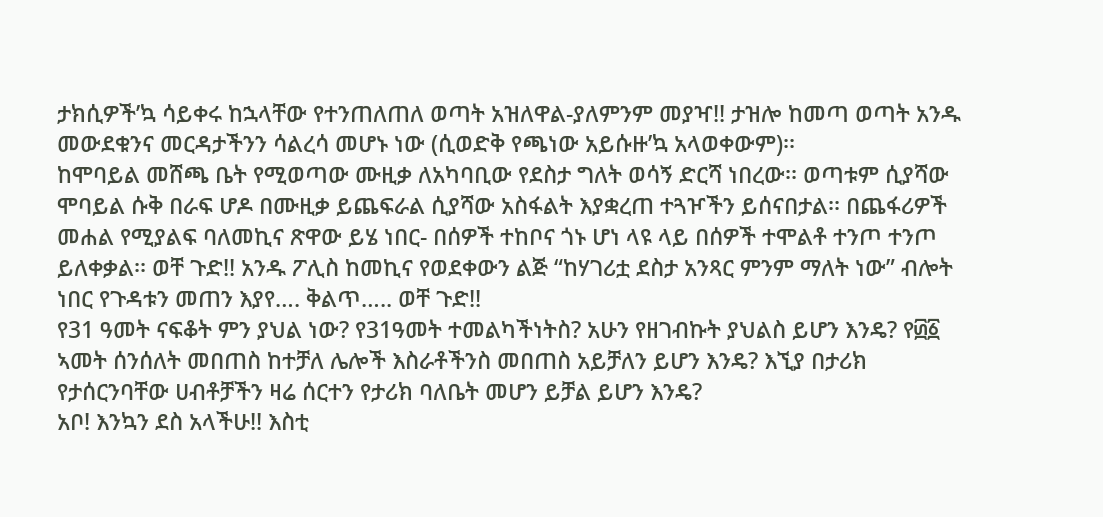ታክሲዎች’ኳ ሳይቀሩ ከኋላቸው የተንጠለጠለ ወጣት አዝለዋል-ያለምንም መያዣ!! ታዝሎ ከመጣ ወጣት አንዱ መውደቁንና መርዳታችንን ሳልረሳ መሆኑ ነው (ሲወድቅ የጫነው አይሱዙ’ኳ አላወቀውም)፡፡
ከሞባይል መሸጫ ቤት የሚወጣው ሙዚቃ ለአካባቢው የደስታ ግለት ወሳኝ ድርሻ ነበረው፡፡ ወጣቱም ሲያሻው ሞባይል ሱቅ በራፍ ሆዶ በሙዚቃ ይጨፍራል ሲያሻው አስፋልት እያቋረጠ ተጓዦችን ይሰናበታል፡፡ በጨፋሪዎች መሐል የሚያልፍ ባለመኪና ጽዋው ይሄ ነበር- በሰዎች ተከቦና ጎኑ ሆነ ላዩ ላይ በሰዎች ተሞልቶ ተንጦ ተንጦ ይለቀቃል፡፡ ወቸ ጉድ!! አንዱ ፖሊስ ከመኪና የወደቀውን ልጅ “ከሃገሪቷ ደስታ አንጻር ምንም ማለት ነው” ብሎት ነበር የጉዳቱን መጠን እያየ…. ቅልጥ….. ወቸ ጉድ!!
የ31 ዓመት ናፍቆት ምን ያህል ነው? የ31ዓመት ተመልካችነትስ? አሁን የዘገብኩት ያህልስ ይሆን እንዴ? የ፴፩ ኣመት ሰንሰለት መበጠስ ከተቻለ ሌሎች እስራቶችንስ መበጠስ አይቻለን ይሆን እንዴ? እኚያ በታሪክ የታሰርንባቸው ሀብቶቻችን ዛሬ ሰርተን የታሪክ ባለቤት መሆን ይቻል ይሆን እንዴ?
አቦ! እንኳን ደስ አላችሁ!! እስቲ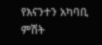የእናንተን አካባቢ ምሽት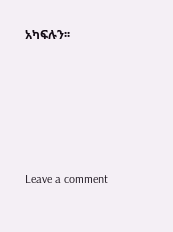አካፍሉን፡፡





Leave a comment